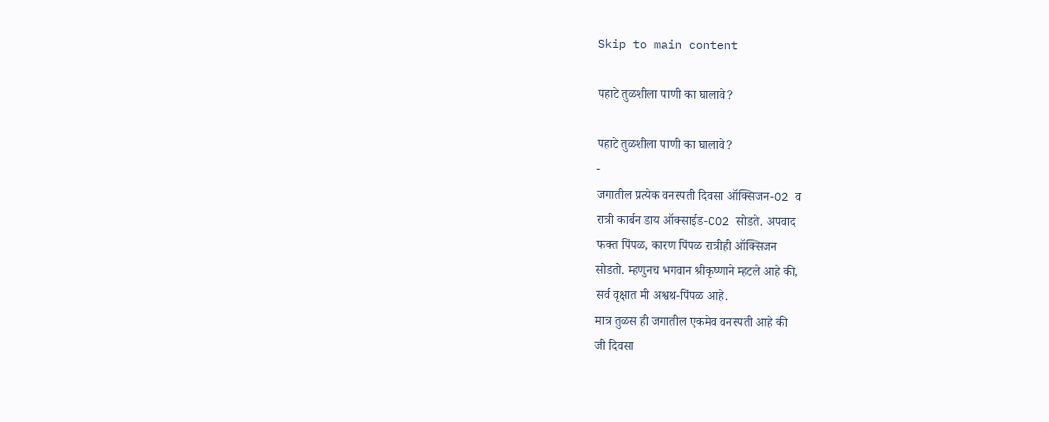Skip to main content

पहाटे तुळशीला पाणी का घालावे?

पहाटे तुळशीला पाणी का घालावे?
-
जगातील प्रत्येक वनस्पती दिवसा ऑक्सिजन-O2 व
रात्री कार्बन डाय ऑक्साईड-CO2 सोडते. अपवाद
फक्त पिंपळ, कारण पिंपळ रात्रीही ऑक्सिजन
सोडतो. म्हणुनच भगवान श्रीकृष्णाने म्हटले आहे की,
सर्व वृक्षात मी अश्वथ-पिंपळ आहे.
मात्र तुळस ही जगातील एकमेव वनस्पती आहे की
जी दिवसा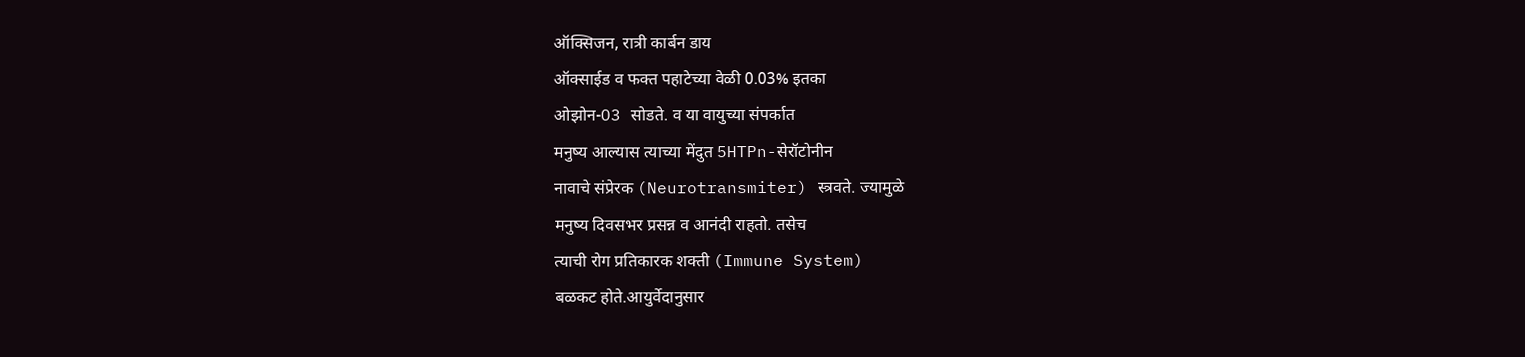ऑक्सिजन, रात्री कार्बन डाय
ऑक्साईड व फक्त पहाटेच्या वेळी 0.03% इतका
ओझोन-O3 सोडते. व या वायुच्या संपर्कात
मनुष्य आल्यास त्याच्या मेंदुत 5HTPn-सेरॉटोनीन
नावाचे संप्रेरक (Neurotransmiter) स्त्रवते. ज्यामुळे
मनुष्य दिवसभर प्रसन्न व आनंदी राहतो. तसेच
त्याची रोग प्रतिकारक शक्ती (Immune System)
बळकट होते.आयुर्वेदानुसार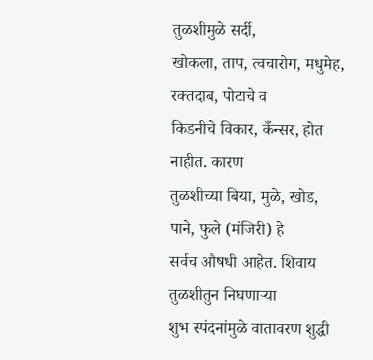तुळशीमुळे सर्दी,
खोकला, ताप, त्वचारोग, मधुमेह, रक्तदाब, पोटाचे व
किडनीचे विकार, कँन्सर, होत नाहीत. कारण
तुळशीच्या बिया, मुळे, खोड, पाने, फुले (मंजिरी) हे
सर्वच औषधी आहेत. शिवाय तुळशीतुन निघणाऱ्या
शुभ स्पंदनांमुळे वातावरण शुद्धी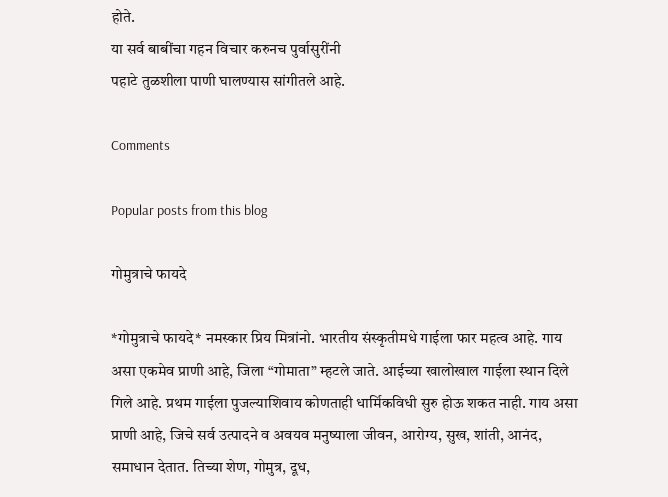होते.
या सर्व बाबींचा गहन विचार करुनच पुर्वासुरींनी
पहाटे तुळशीला पाणी घालण्यास सांगीतले आहे.

Comments

Popular posts from this blog

गोमुत्राचे फायदे

*गोमुत्राचे फायदे* नमस्कार प्रिय मित्रांनो. भारतीय संस्कृतीमधे गाईला फार महत्व आहे. गाय असा एकमेव प्राणी आहे, जिला “गोमाता” म्हटले जाते. आईच्या खालोखाल गाईला स्थान दिले गिले आहे. प्रथम गाईला पुजल्याशिवाय कोणताही धार्मिकविधी सुरु होऊ शकत नाही. गाय असा प्राणी आहे, जिचे सर्व उत्पादने व अवयव मनुष्याला जीवन, आरोग्य, सुख, शांती, आनंद, समाधान देतात. तिच्या शेण, गोमुत्र, दूध,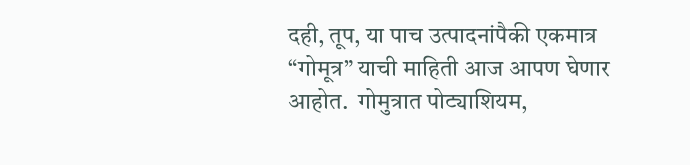दही, तूप, या पाच उत्पादनांपैकी एकमात्र “गोमूत्र” याची माहिती आज आपण घेणार आहोत.  गोमुत्रात पोट्याशियम,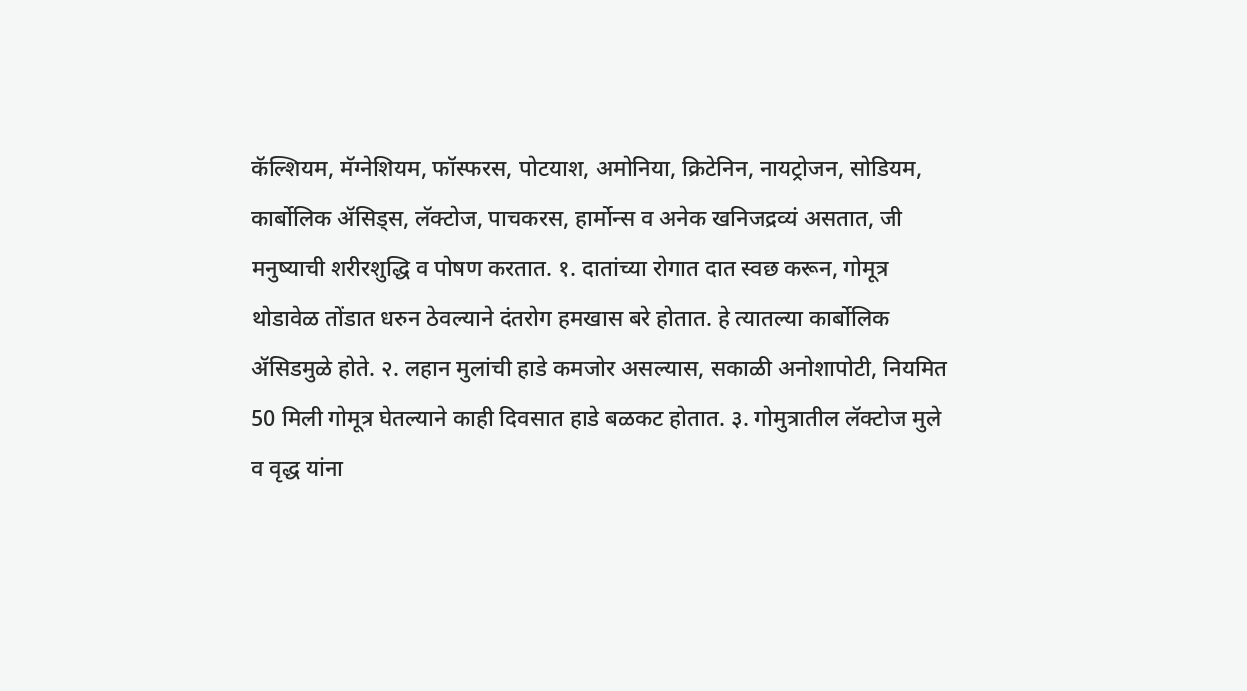कॅल्शियम, मॅग्नेशियम, फॉस्फरस, पोटयाश, अमोनिया, क्रिटेनिन, नायट्रोजन, सोडियम, कार्बोलिक ॲसिड्स, लॅक्टोज, पाचकरस, हार्मोन्स व अनेक खनिजद्रव्यं असतात, जी मनुष्याची शरीरशुद्धि व पोषण करतात. १. दातांच्या रोगात दात स्वछ करून, गोमूत्र थोडावेळ तोंडात धरुन ठेवल्याने दंतरोग हमखास बरे होतात. हे त्यातल्या कार्बोलिक ॲसिडमुळे होते. २. लहान मुलांची हाडे कमजोर असल्यास, सकाळी अनोशापोटी, नियमित 50 मिली गोमूत्र घेतल्याने काही दिवसात हाडे बळकट होतात. ३. गोमुत्रातील लॅक्टोज मुले व वृद्ध यांना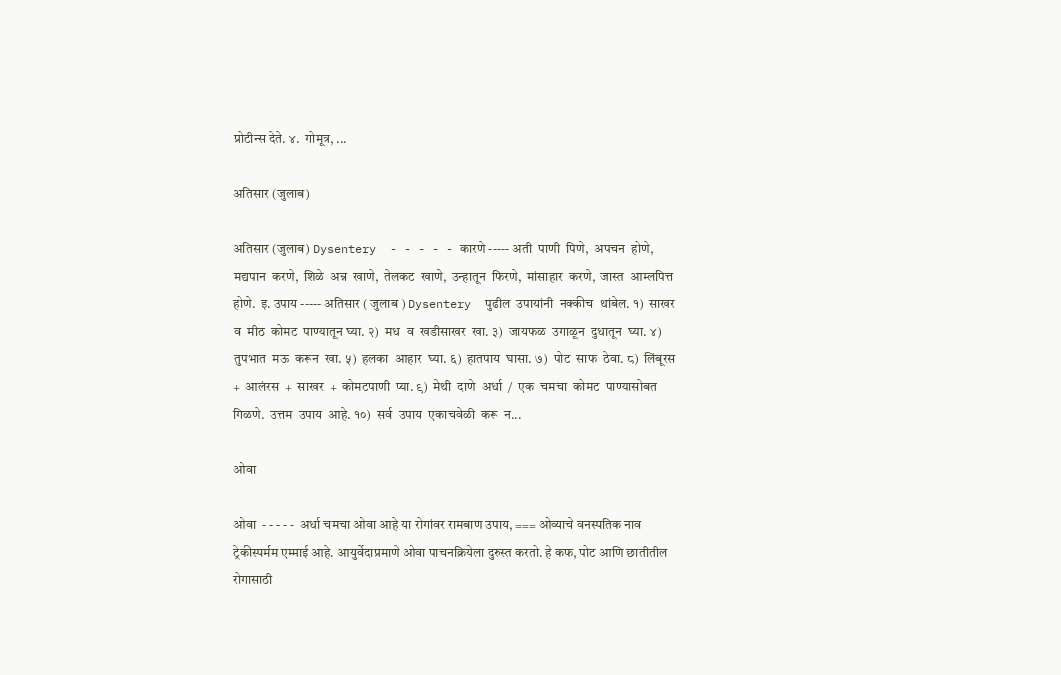प्रोटीन्स देते. ४.  गोमूत्र, ...

अतिसार (जुलाब)

अतिसार (जुलाब) Dysentery  - - - - - कारणे ----- अती  पाणी  पिणे,  अपचन  होणे,  मद्यपान  करणे,  शिळे  अन्न  खाणे,  तेलकट  खाणे,  उन्हातून  फिरणे,  मांसाहार  करणे,  जास्त  आम्लपित्त  होणे.  इ. उपाय ----- अतिसार ( जुलाब ) Dysentery  पुढील  उपायांनी  नक्कीच  थांबेल. १)  साखर  व  मीठ  कोमट  पाण्यातून घ्या. २)  मध  व  खडीसाखर  खा. ३)  जायफळ  उगाळून  दुधातून  घ्या. ४)  तुपभात  मऊ  करून  खा. ५)  हलका  आहार  घ्या. ६)  हातपाय  घासा. ७)  पोट  साफ  ठेवा. ८)  लिंबूरस  +  आलंरस  +  साखर  +  कोमटपाणी  प्या. ९)  मेथी  दाणे  अर्धा  /  एक  चमचा  कोमट  पाण्यासोबत  गिळणे.  उत्तम  उपाय  आहे. १०)  सर्व  उपाय  एकाचवेळी  करू  न...

ओवा

ओवा  - - - - -  अर्धा चमचा ओवा आहे या रोगांवर रामबाण उपाय, === ओव्याचे वनस्पतिक नाव ट्रेकीस्पर्मम एम्माई आहे. आयुर्वेदाप्रमाणे ओवा पाचनक्रियेला दुरुस्त करतो. हे कफ, पोट आणि छातीतील रोगासाठी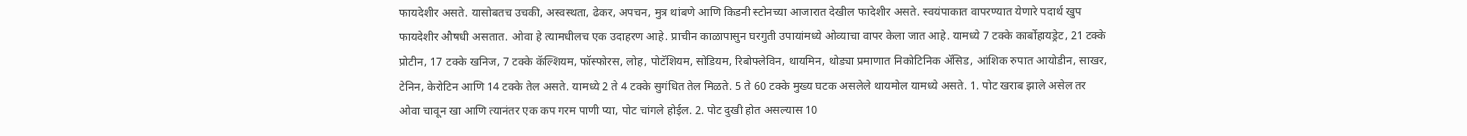फायदेशीर असते. यासोबतच उचकी, अस्वस्थता, ढेकर, अपचन, मुत्र थांबणे आणि किडनी स्टोनच्या आजारात देखील फादेशीर असते. स्वयंपाकात वापरण्यात येणारे पदार्थ खुप फायदेशीर औषधी असतात. ओवा हे त्यामधीलच एक उदाहरण आहे. प्राचीन काळापासुन घरगुती उपायांमध्ये ओव्याचा वापर केला जात आहे. यामध्ये 7 टक्के कार्बोहायड्रेट, 21 टक्के प्रोटीन, 17 टक्के खनिज, 7 टक्के कॅल्शियम, फॉस्फोरस, लोह, पोटॅशियम, सोडियम, रिबोफ्लेविन, थायमिन, थोड्या प्रमाणात निकोटिनिक ॲसिड, आंशिक रुपात आयोडीन, साखर, टेनिन, केरोटिन आणि 14 टक्के तेल असते. यामध्ये 2 ते 4 टक्के सुगंधित तेल मिळते. 5 ते 60 टक्के मुख्य घटक असलेले थायमोल यामध्ये असते. 1. पोट खराब झाले असेल तर ओवा चावून खा आणि त्यानंतर एक कप गरम पाणी प्या, पोट चांगले होईल. 2. पोट दुखी होत असल्यास 10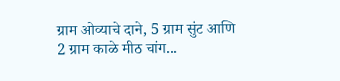ग्राम ओव्याचे दाने, 5 ग्राम सुंट आणि 2 ग्राम काळे मीठ चांग...